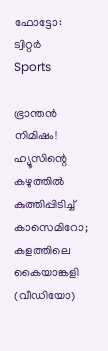ഫോട്ടോ: ട്വിറ്റർ
Sports

ഭ്രാന്തൻ നിമിഷം! ഹ്യൂസിന്റെ കഴുത്തില്‍ കുത്തിപ്പിടിച്ച് കാസെമിറോ; കളത്തിലെ കൈയാങ്കളി (വീഡിയോ)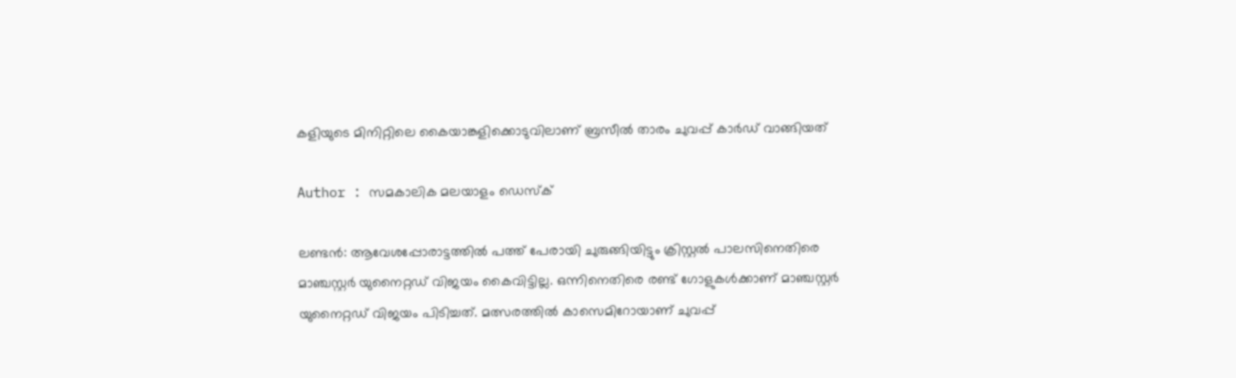കളിയുടെ മിനിറ്റിലെ കൈയാങ്കളിക്കൊടുവിലാണ് ബ്രസീല്‍ താരം ചുവപ്പ് കാര്‍ഡ് വാങ്ങിയത്

Author : സമകാലിക മലയാളം ഡെസ്ക്

ലണ്ടന്‍: ആവേശപ്പോരാട്ടത്തില്‍ പത്ത് പേരായി ചുരുങ്ങിയിട്ടും ക്രിസ്റ്റല്‍ പാലസിനെതിരെ മാഞ്ചസ്റ്റര്‍ യുനൈറ്റഡ് വിജയം കൈവിട്ടില്ല. ഒന്നിനെതിരെ രണ്ട് ഗോളുകള്‍ക്കാണ് മാഞ്ചസ്റ്റര്‍ യുനൈറ്റഡ് വിജയം പിടിച്ചത്. മത്സരത്തില്‍ കാസെമിറോയാണ് ചുവപ്പ്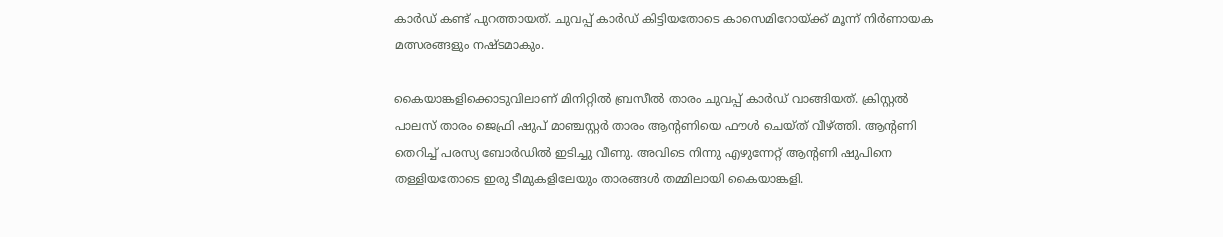കാര്‍ഡ് കണ്ട് പുറത്തായത്. ചുവപ്പ് കാര്‍ഡ് കിട്ടിയതോടെ കാസെമിറോയ്ക്ക് മൂന്ന് നിര്‍ണായക മത്സരങ്ങളും നഷ്ടമാകും.

കൈയാങ്കളിക്കൊടുവിലാണ് മിനിറ്റിൽ ബ്രസീല്‍ താരം ചുവപ്പ് കാര്‍ഡ് വാങ്ങിയത്. ക്രിസ്റ്റല്‍ പാലസ് താരം ജെഫ്രി ഷുപ് മാഞ്ചസ്റ്റര്‍ താരം ആന്റണിയെ ഫൗള്‍ ചെയ്ത് വീഴ്ത്തി. ആന്റണി തെറിച്ച് പരസ്യ ബോര്‍ഡില്‍ ഇടിച്ചു വീണു. അവിടെ നിന്നു എഴുന്നേറ്റ് ആന്റണി ഷുപിനെ തള്ളിയതോടെ ഇരു ടീമുകളിലേയും താരങ്ങള്‍ തമ്മിലായി കൈയാങ്കളി.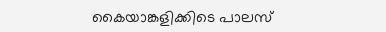കൈയാങ്കളിക്കിടെ പാലസ്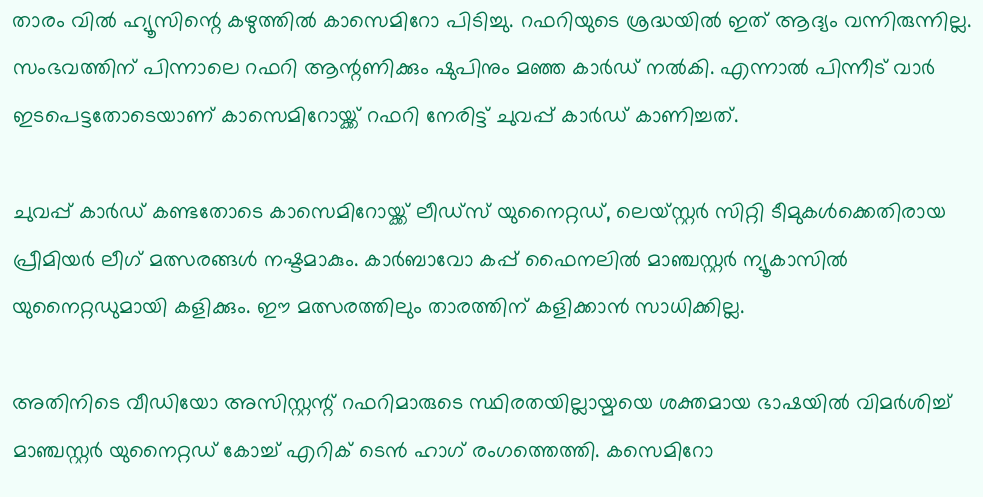താരം വില്‍ ഹ്യൂസിന്റെ കഴുത്തില്‍ കാസെമിറോ പിടിച്ചു. റഫറിയുടെ ശ്രദ്ധയില്‍ ഇത് ആദ്യം വന്നിരുന്നില്ല. സംഭവത്തിന് പിന്നാലെ റഫറി ആന്റണിക്കും ഷുപിനും മഞ്ഞ കാര്‍ഡ് നല്‍കി. എന്നാല്‍ പിന്നീട് വാര്‍ ഇടപെട്ടതോടെയാണ് കാസെമിറോയ്ക്ക് റഫറി നേരിട്ട് ചുവപ്പ് കാര്‍ഡ് കാണിച്ചത്.

ചുവപ്പ് കാര്‍ഡ് കണ്ടതോടെ കാസെമിറോയ്ക്ക് ലീഡ്‌സ് യുനൈറ്റഡ്, ലെയ്‌സ്റ്റര്‍ സിറ്റി ടീമുകള്‍ക്കെതിരായ പ്രീമിയര്‍ ലീഗ് മത്സരങ്ങള്‍ നഷ്ടമാകും. കാര്‍ബാവോ കപ്പ് ഫൈനലില്‍ മാഞ്ചസ്റ്റര്‍ ന്യൂകാസില്‍ യുനൈറ്റഡുമായി കളിക്കും. ഈ മത്സരത്തിലും താരത്തിന് കളിക്കാന്‍ സാധിക്കില്ല.

അതിനിടെ വീഡിയോ അസിസ്റ്റന്റ് റഫറിമാരുടെ സ്ഥിരതയില്ലായ്മയെ ശക്തമായ ഭാഷയില്‍ വിമര്‍ശിച്ച് മാഞ്ചസ്റ്റര്‍ യുനൈറ്റഡ് കോച്ച് എറിക് ടെന്‍ ഹാഗ് രംഗത്തെത്തി. കസെമിറോ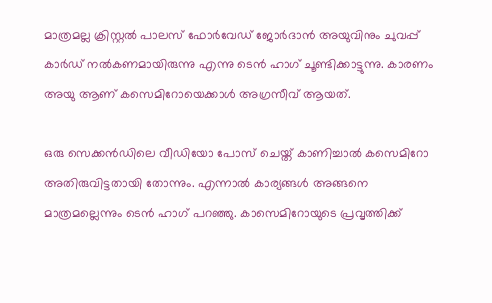മാത്രമല്ല ക്രിസ്റ്റല്‍ പാലസ് ഫോര്‍വേഡ് ജോര്‍ദാന്‍ അയുവിനും ചുവപ്പ് കാര്‍ഡ് നല്‍കണമായിരുന്നു എന്നു ടെന്‍ ഹാഗ് ചൂണ്ടിക്കാട്ടുന്നു. കാരണം അയു ആണ് കസെമിറോയെക്കാള്‍ അഗ്രസീവ് ആയത്.

ഒരു സെക്കന്‍ഡിലെ വീഡിയോ പോസ് ചെയ്ത് കാണിച്ചാല്‍ കസെമിറോ അതിരുവിട്ടതായി തോന്നും. എന്നാല്‍ കാര്യങ്ങള്‍ അങ്ങനെ മാത്രമല്ലെന്നും ടെന്‍ ഹാഗ് പറഞ്ഞു. കാസെമിറോയുടെ പ്രവൃത്തിക്ക്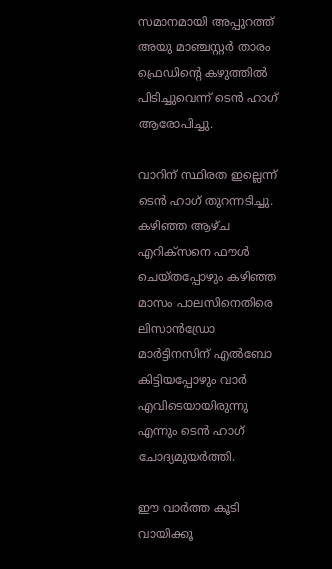സമാനമായി അപ്പുറത്ത് അയു മാഞ്ചസ്റ്റര്‍ താരം ഫ്രെഡിന്റെ കഴുത്തില്‍ പിടിച്ചുവെന്ന് ടെന്‍ ഹാഗ് ആരോപിച്ചു.

വാറിന് സ്ഥിരത ഇല്ലെന്ന് ടെന്‍ ഹാഗ് തുറന്നടിച്ചു. കഴിഞ്ഞ ആഴ്ച എറിക്‌സനെ ഫൗള്‍ ചെയ്തപ്പോഴും കഴിഞ്ഞ മാസം പാലസിനെതിരെ ലിസാന്‍ഡ്രോ മാര്‍ട്ടിനസിന് എല്‍ബോ കിട്ടിയപ്പോഴും വാര്‍ എവിടെയായിരുന്നു എന്നും ടെന്‍ ഹാഗ് ചോദ്യമുയര്‍ത്തി.

ഈ വാര്‍ത്ത കൂടി വായിക്കൂ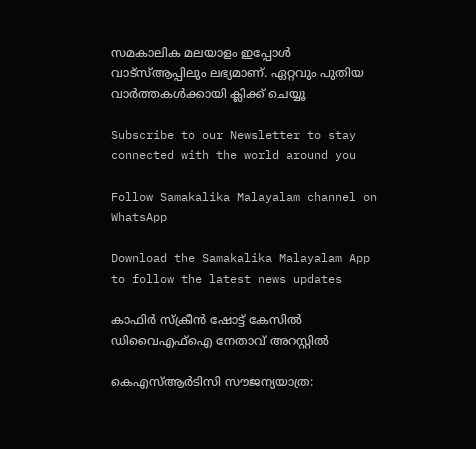സമകാലിക മലയാളം ഇപ്പോള്‍ വാട്‌സ്ആപ്പിലും ലഭ്യമാണ്. ഏറ്റവും പുതിയ വാര്‍ത്തകള്‍ക്കായി ക്ലിക്ക് ചെയ്യൂ

Subscribe to our Newsletter to stay connected with the world around you

Follow Samakalika Malayalam channel on WhatsApp

Download the Samakalika Malayalam App to follow the latest news updates

കാഫിര്‍ സ്‌ക്രീന്‍ ഷോട്ട് കേസില്‍ ഡിവൈഎഫ്‌ഐ നേതാവ് അറസ്റ്റില്‍

കെഎസ്ആര്‍ടിസി സൗജന്യയാത്ര: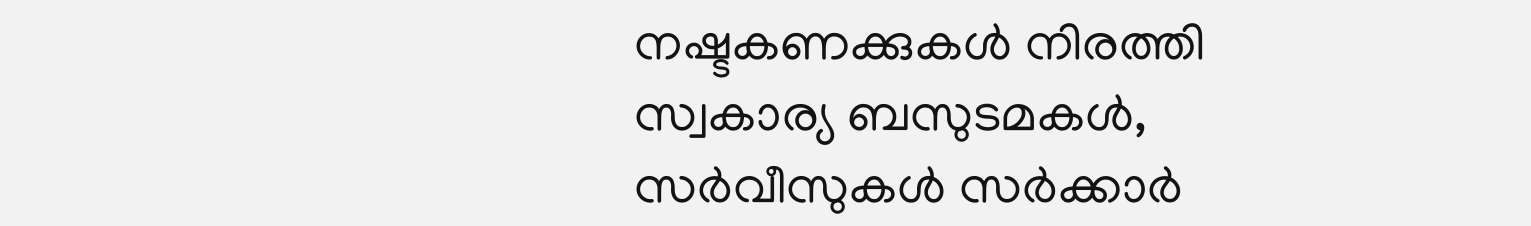നഷ്ടകണക്കുകള്‍ നിരത്തി സ്വകാര്യ ബസുടമകള്‍, സര്‍വീസുകള്‍ സര്‍ക്കാര്‍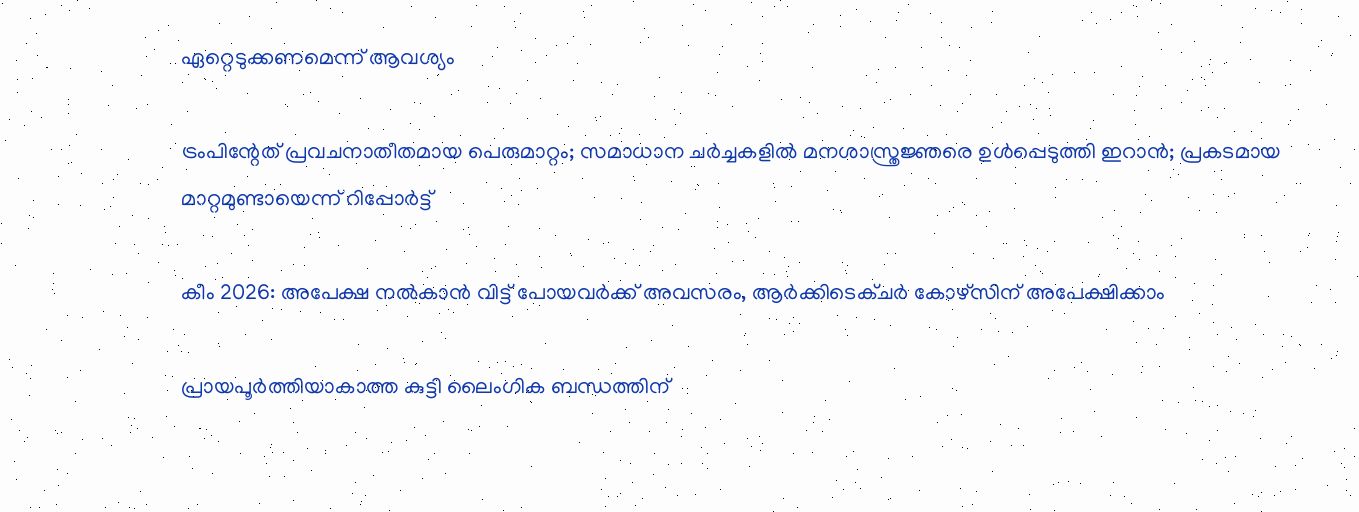ഏറ്റെടുക്കണമെന്ന് ആവശ്യം

ട്രംപിന്റേത് പ്രവചനാതീതമായ പെരുമാറ്റം; സമാധാന ചര്‍ച്ചകളില്‍ മനശാസ്ത്രജ്ഞരെ ഉള്‍പ്പെടുത്തി ഇറാന്‍; പ്രകടമായ മാറ്റമുണ്ടായെന്ന് റിപ്പോര്‍ട്ട്

കീം 2026: അപേക്ഷ നൽകാൻ വിട്ട് പോയവർക്ക് അവസരം, ആർക്കിടെക്ചർ കോഴ്സിന് അപേക്ഷിക്കാം

പ്രായപൂര്‍ത്തിയാകാത്ത കുട്ടി ലൈംഗിക ബന്ധത്തിന്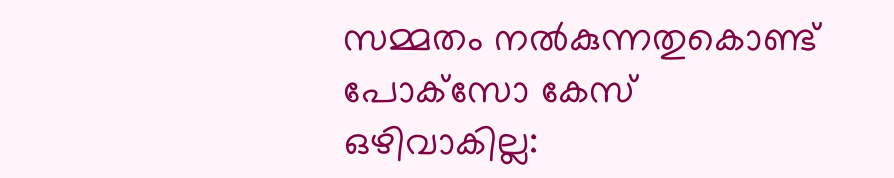സമ്മതം നല്‍കുന്നതുകൊണ്ട് പോക്‌സോ കേസ് ഒഴിവാകില്ല: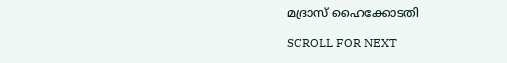മദ്രാസ് ഹൈക്കോടതി

SCROLL FOR NEXT